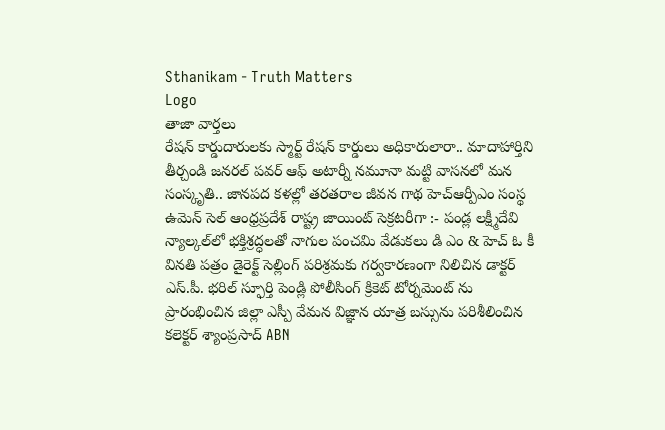Sthanikam - Truth Matters
Logo
తాజా వార్తలు
రేషన్ కార్డుదారులకు స్మార్ట్ రేషన్ కార్డులు అధికారులారా.. మాదాహార్తిని తీర్చండి జనరల్ పవర్ ఆఫ్ అటార్నీ నమూనా మట్టి వాసనలో మన సంస్కృతి.. జానపద కళల్లో తరతరాల జీవన గాథ హెచ్ఆర్పీఎం సంస్థ ఉమెన్ సెల్ ఆంధ్రప్రదేశ్ రాష్ట్ర జాయింట్ సెక్రటరీగా :- పండ్ల లక్ష్మీదేవి న్యాల్కల్‌లో భక్తిశ్రద్ధలతో నాగుల పంచమి వేడుకలు డి ఎం & హెచ్ ఓ కీ వినతి పత్రం డైరెక్ట్ సెల్లింగ్ పరిశ్రమకు గర్వకారణంగా నిలిచిన డాక్టర్ ఎస్.పీ. భరిల్ స్ఫూర్తి పెండ్లి పోలీసింగ్ క్రికెట్ టోర్నమెంట్ ను ప్రారంభించిన జిల్లా ఎస్పీ వేమన విజ్ఞాన యాత్ర బస్సును పరిశీలించిన కలెక్టర్ శ్యాంప్రసాద్ ABN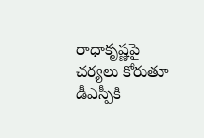రాధాకృష్ణపై చర్యలు కోరుతూ డీఎస్పీకి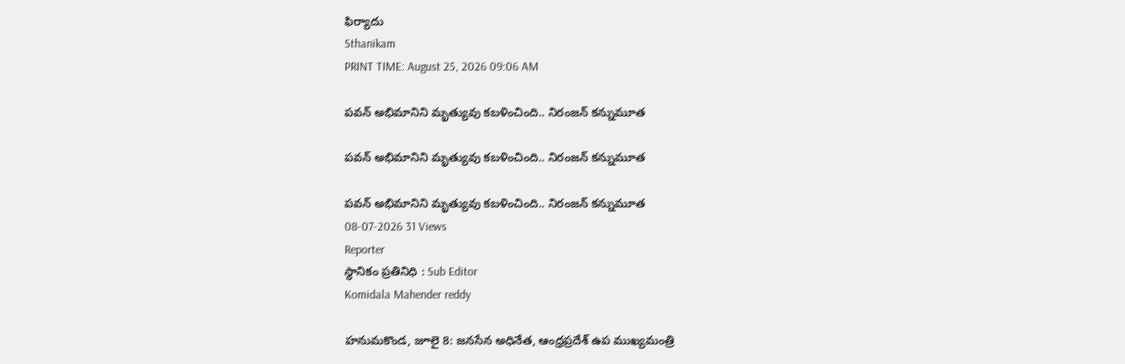ఫిర్యాదు
Sthanikam
PRINT TIME: August 25, 2026 09:06 AM

పవన్ అభిమానిని మృత్యువు కబళించింది.. నిరంజన్ కన్నుమూత

పవన్ అభిమానిని మృత్యువు కబళించింది.. నిరంజన్ కన్నుమూత

పవన్ అభిమానిని మృత్యువు కబళించింది.. నిరంజన్ కన్నుమూత
08-07-2026 31 Views
Reporter
స్థానికం ప్రతినిధి : Sub Editor
Komidala Mahender reddy

హనుమకొండ, జూలై 8: జనసేన అధినేత, ఆంధ్రప్రదేశ్ ఉప ముఖ్యమంత్రి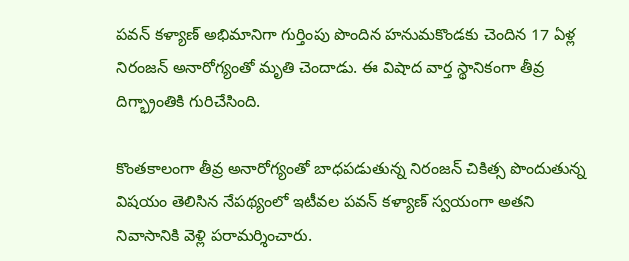పవన్ కళ్యాణ్ అభిమానిగా గుర్తింపు పొందిన హనుమకొండకు చెందిన 17 ఏళ్ల నిరంజన్ అనారోగ్యంతో మృతి చెందాడు. ఈ విషాద వార్త స్థానికంగా తీవ్ర దిగ్భ్రాంతికి గురిచేసింది.

కొంతకాలంగా తీవ్ర అనారోగ్యంతో బాధపడుతున్న నిరంజన్ చికిత్స పొందుతున్న విషయం తెలిసిన నేపథ్యంలో ఇటీవల పవన్ కళ్యాణ్ స్వయంగా అతని నివాసానికి వెళ్లి పరామర్శించారు.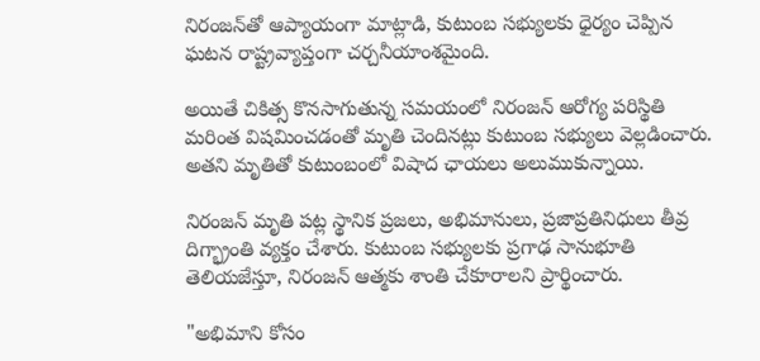నిరంజన్‌తో ఆప్యాయంగా మాట్లాడి, కుటుంబ సభ్యులకు ధైర్యం చెప్పిన ఘటన రాష్ట్రవ్యాప్తంగా చర్చనీయాంశమైంది.

అయితే చికిత్స కొనసాగుతున్న సమయంలో నిరంజన్ ఆరోగ్య పరిస్థితి మరింత విషమించడంతో మృతి చెందినట్లు కుటుంబ సభ్యులు వెల్లడించారు. అతని మృతితో కుటుంబంలో విషాద ఛాయలు అలుముకున్నాయి.

నిరంజన్ మృతి పట్ల స్థానిక ప్రజలు, అభిమానులు, ప్రజాప్రతినిధులు తీవ్ర దిగ్భ్రాంతి వ్యక్తం చేశారు. కుటుంబ సభ్యులకు ప్రగాఢ సానుభూతి తెలియజేస్తూ, నిరంజన్ ఆత్మకు శాంతి చేకూరాలని ప్రార్థించారు.

"అభిమాని కోసం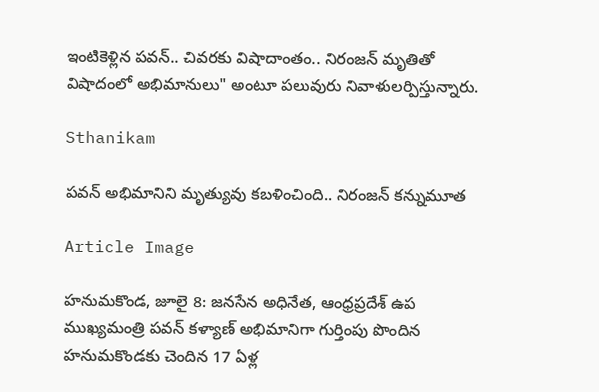ఇంటికెళ్లిన పవన్.. చివరకు విషాదాంతం.. నిరంజన్ మృతితో విషాదంలో అభిమానులు" అంటూ పలువురు నివాళులర్పిస్తున్నారు.

Sthanikam

పవన్ అభిమానిని మృత్యువు కబళించింది.. నిరంజన్ కన్నుమూత

Article Image

హనుమకొండ, జూలై 8: జనసేన అధినేత, ఆంధ్రప్రదేశ్ ఉప ముఖ్యమంత్రి పవన్ కళ్యాణ్ అభిమానిగా గుర్తింపు పొందిన హనుమకొండకు చెందిన 17 ఏళ్ల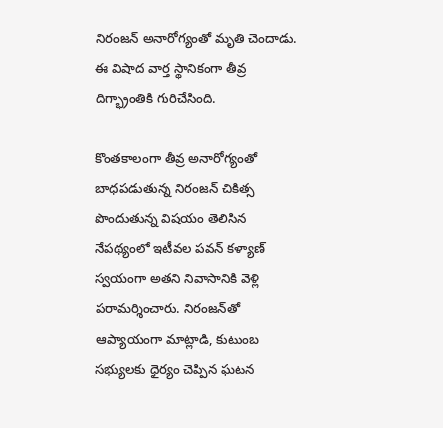నిరంజన్ అనారోగ్యంతో మృతి చెందాడు. ఈ విషాద వార్త స్థానికంగా తీవ్ర దిగ్భ్రాంతికి గురిచేసింది.

కొంతకాలంగా తీవ్ర అనారోగ్యంతో బాధపడుతున్న నిరంజన్ చికిత్స పొందుతున్న విషయం తెలిసిన నేపథ్యంలో ఇటీవల పవన్ కళ్యాణ్ స్వయంగా అతని నివాసానికి వెళ్లి పరామర్శించారు. నిరంజన్‌తో ఆప్యాయంగా మాట్లాడి, కుటుంబ సభ్యులకు ధైర్యం చెప్పిన ఘటన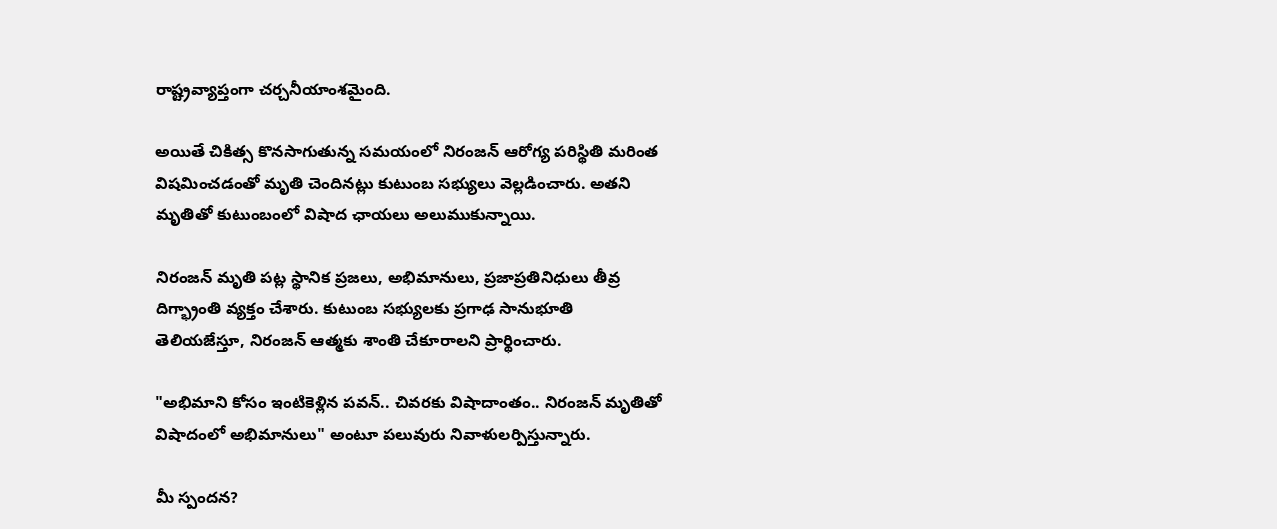రాష్ట్రవ్యాప్తంగా చర్చనీయాంశమైంది.

అయితే చికిత్స కొనసాగుతున్న సమయంలో నిరంజన్ ఆరోగ్య పరిస్థితి మరింత విషమించడంతో మృతి చెందినట్లు కుటుంబ సభ్యులు వెల్లడించారు. అతని మృతితో కుటుంబంలో విషాద ఛాయలు అలుముకున్నాయి.

నిరంజన్ మృతి పట్ల స్థానిక ప్రజలు, అభిమానులు, ప్రజాప్రతినిధులు తీవ్ర దిగ్భ్రాంతి వ్యక్తం చేశారు. కుటుంబ సభ్యులకు ప్రగాఢ సానుభూతి తెలియజేస్తూ, నిరంజన్ ఆత్మకు శాంతి చేకూరాలని ప్రార్థించారు.

"అభిమాని కోసం ఇంటికెళ్లిన పవన్.. చివరకు విషాదాంతం.. నిరంజన్ మృతితో విషాదంలో అభిమానులు" అంటూ పలువురు నివాళులర్పిస్తున్నారు.

మీ స్పందన?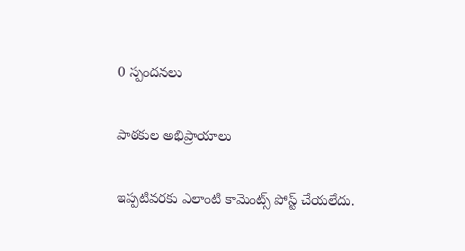0 స్పందనలు

పాఠకుల అభిప్రాయాలు

ఇప్పటివరకు ఎలాంటి కామెంట్స్ పోస్ట్ చేయలేదు.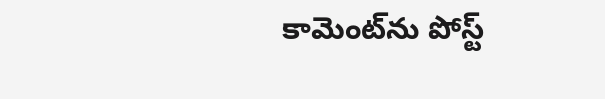కామెంట్‌ను పోస్ట్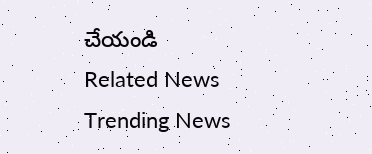చేయండి
Related News
Trending News